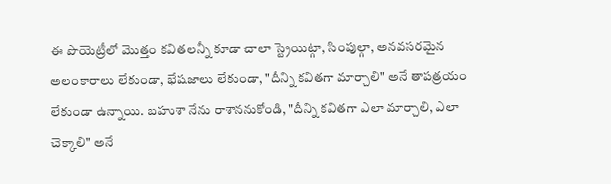ఈ పొయెట్రీలో మొత్తం కవితలన్నీ కూడా చాలా స్ట్రెయిట్గా, సింపుల్గా, అనవసరమైన అలంకారాలు లేకుండా, భేషజాలు లేకుండా, "దీన్ని కవితగా మార్చాలి" అనే తాపత్రయం లేకుండా ఉన్నాయి. బహుశా నేను రాశాననుకోండి, "దీన్ని కవితగా ఎలా మార్చాలి, ఎలా చెక్కాలి" అనే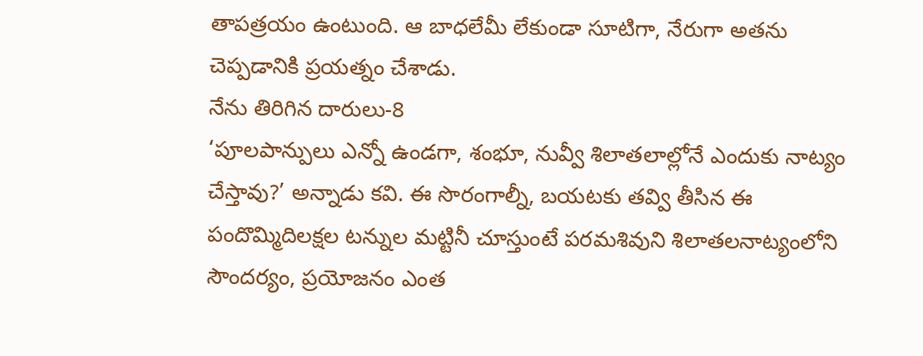తాపత్రయం ఉంటుంది. ఆ బాధలేమీ లేకుండా సూటిగా, నేరుగా అతను చెప్పడానికి ప్రయత్నం చేశాడు.
నేను తిరిగిన దారులు-8
‘పూలపాన్పులు ఎన్నో ఉండగా, శంభూ, నువ్వీ శిలాతలాల్లోనే ఎందుకు నాట్యం చేస్తావు?’ అన్నాడు కవి. ఈ సొరంగాల్నీ, బయటకు తవ్వి తీసిన ఈ పందొమ్మిదిలక్షల టన్నుల మట్టినీ చూస్తుంటే పరమశివుని శిలాతలనాట్యంలోని సౌందర్యం, ప్రయోజనం ఎంత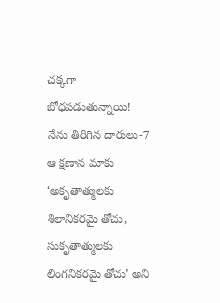చక్కగా బోధపడుతున్నాయి!
నేను తిరిగిన దారులు-7
ఆ క్షణాన మాకు ‘అకృతాత్ములకు శిలానికరమై తోచు, సుకృతాత్ములకు లింగనికరమై తోచు’ అని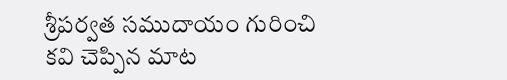శ్రీపర్వత సముదాయం గురించి కవి చెప్పిన మాట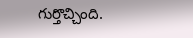గుర్తొచ్చింది.